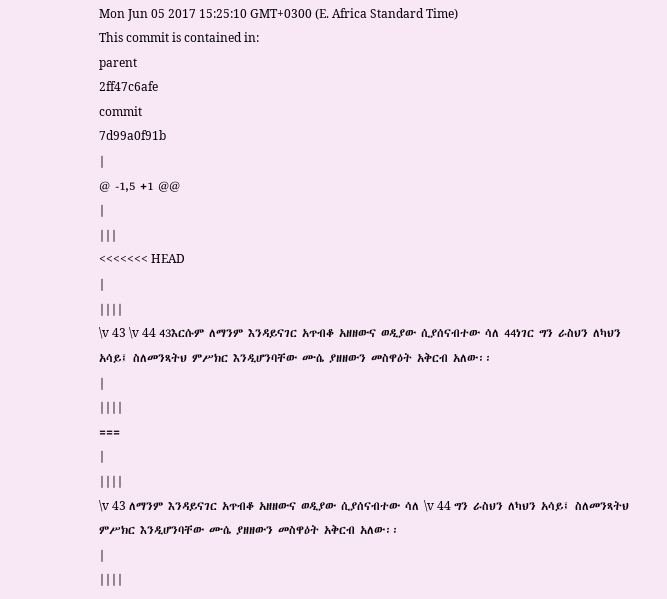Mon Jun 05 2017 15:25:10 GMT+0300 (E. Africa Standard Time)
This commit is contained in:
parent
2ff47c6afe
commit
7d99a0f91b
|
@ -1,5 +1 @@
|
|||
<<<<<<< HEAD
|
||||
\v 43 \v 44 43እርሱም ለማንም እንዳይናገር አጥብቆ አዘዘውና ወዲያው ሲያሰናብተው ሳለ 44ነገር ግን ራስህን ለካህን አሳይ፤ ስለመንጻትህ ምሥክር እንዲሆንባቸው ሙሴ ያዘዘውን መስዋዕት አቅርብ አለው፡፡
|
||||
===
|
||||
\v 43 ለማንም እንዳይናገር አጥብቆ አዘዘውና ወዲያው ሲያሰናብተው ሳለ \v 44 ግን ራስህን ለካህን አሳይ፤ ስለመንጻትህ ምሥክር እንዲሆንባቸው ሙሴ ያዘዘውን መስዋዕት አቅርብ አለው፡፡
|
||||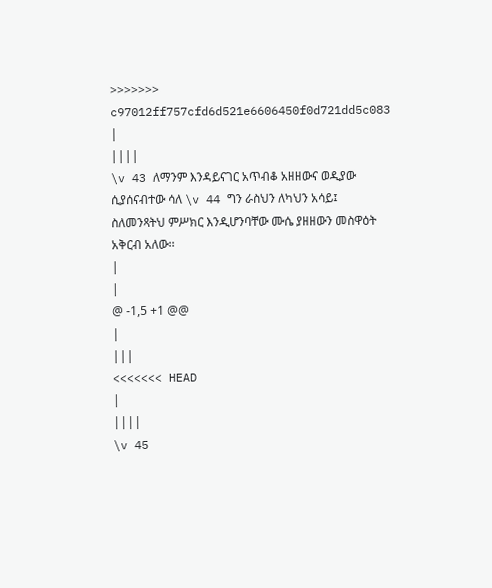>>>>>>> c97012ff757cfd6d521e6606450f0d721dd5c083
|
||||
\v 43 ለማንም እንዳይናገር አጥብቆ አዘዘውና ወዲያው ሲያሰናብተው ሳለ \v 44 ግን ራስህን ለካህን አሳይ፤ ስለመንጻትህ ምሥክር እንዲሆንባቸው ሙሴ ያዘዘውን መስዋዕት አቅርብ አለው፡፡
|
|
@ -1,5 +1 @@
|
|||
<<<<<<< HEAD
|
||||
\v 45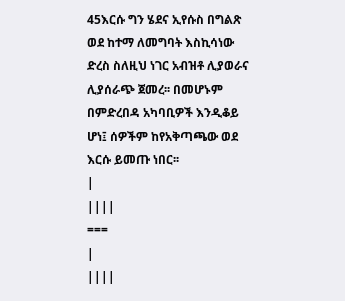45እርሱ ግን ሄደና ኢየሱስ በግልጽ ወደ ከተማ ለመግባት እስኪሳነው ድረስ ስለዚህ ነገር አብዝቶ ሊያወራና ሊያሰራጭ ጀመረ፡፡ በመሆኑም በምድረበዳ አካባቢዎች እንዲቆይ ሆነ፤ ሰዎችም ከየአቅጣጫው ወደ እርሱ ይመጡ ነበር፡፡
|
||||
===
|
||||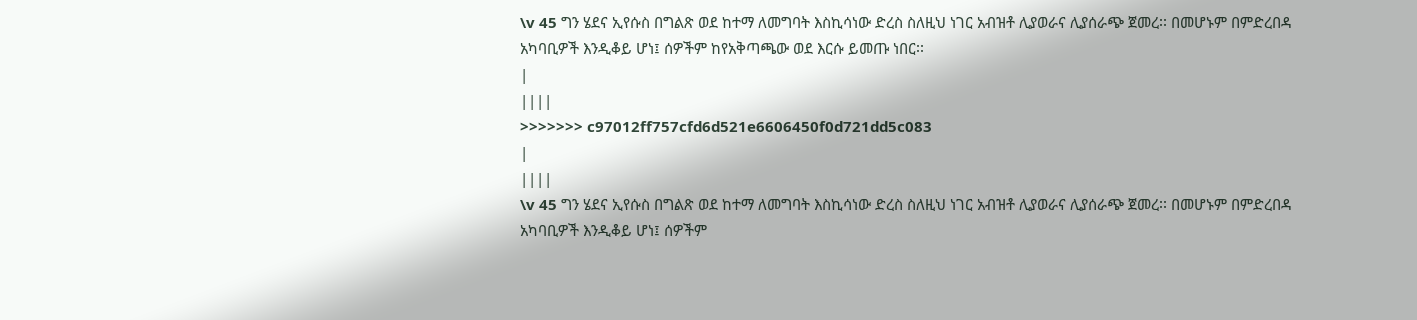\v 45 ግን ሄደና ኢየሱስ በግልጽ ወደ ከተማ ለመግባት እስኪሳነው ድረስ ስለዚህ ነገር አብዝቶ ሊያወራና ሊያሰራጭ ጀመረ፡፡ በመሆኑም በምድረበዳ አካባቢዎች እንዲቆይ ሆነ፤ ሰዎችም ከየአቅጣጫው ወደ እርሱ ይመጡ ነበር፡፡
|
||||
>>>>>>> c97012ff757cfd6d521e6606450f0d721dd5c083
|
||||
\v 45 ግን ሄደና ኢየሱስ በግልጽ ወደ ከተማ ለመግባት እስኪሳነው ድረስ ስለዚህ ነገር አብዝቶ ሊያወራና ሊያሰራጭ ጀመረ፡፡ በመሆኑም በምድረበዳ አካባቢዎች እንዲቆይ ሆነ፤ ሰዎችም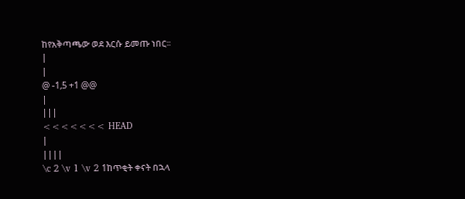ከየአቅጣጫው ወደ እርሱ ይመጡ ነበር፡፡
|
|
@ -1,5 +1 @@
|
|||
<<<<<<< HEAD
|
||||
\c 2 \v 1 \v 2 1ከጥቂት ቀናት በኋላ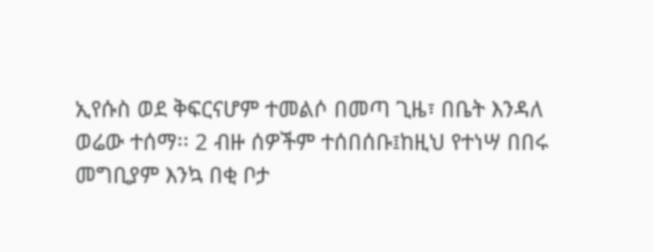ኢየሱስ ወደ ቅፍርናሆም ተመልሶ በመጣ ጊዜ፣ በቤት እንዳለ ወሬው ተሰማ፡፡ 2 ብዙ ሰዎችም ተሰበሰቡ፤ከዚህ የተነሣ በበሩ መግቢያም እንኳ በቂ ቦታ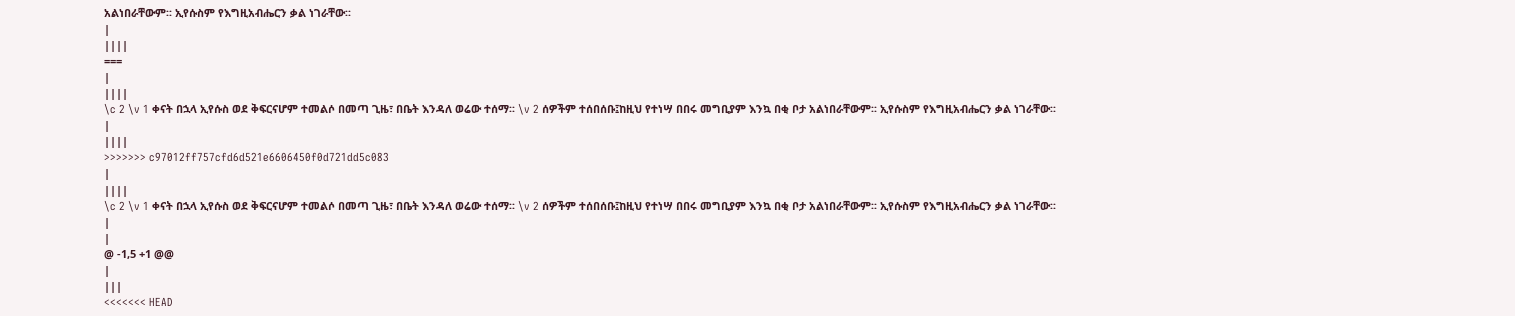አልነበራቸውም፡፡ ኢየሱስም የእግዚአብሔርን ቃል ነገራቸው፡፡
|
||||
===
|
||||
\c 2 \v 1 ቀናት በኋላ ኢየሱስ ወደ ቅፍርናሆም ተመልሶ በመጣ ጊዜ፣ በቤት እንዳለ ወሬው ተሰማ፡፡ \v 2 ሰዎችም ተሰበሰቡ፤ከዚህ የተነሣ በበሩ መግቢያም እንኳ በቂ ቦታ አልነበራቸውም፡፡ ኢየሱስም የእግዚአብሔርን ቃል ነገራቸው፡፡
|
||||
>>>>>>> c97012ff757cfd6d521e6606450f0d721dd5c083
|
||||
\c 2 \v 1 ቀናት በኋላ ኢየሱስ ወደ ቅፍርናሆም ተመልሶ በመጣ ጊዜ፣ በቤት እንዳለ ወሬው ተሰማ፡፡ \v 2 ሰዎችም ተሰበሰቡ፤ከዚህ የተነሣ በበሩ መግቢያም እንኳ በቂ ቦታ አልነበራቸውም፡፡ ኢየሱስም የእግዚአብሔርን ቃል ነገራቸው፡፡
|
|
@ -1,5 +1 @@
|
|||
<<<<<<< HEAD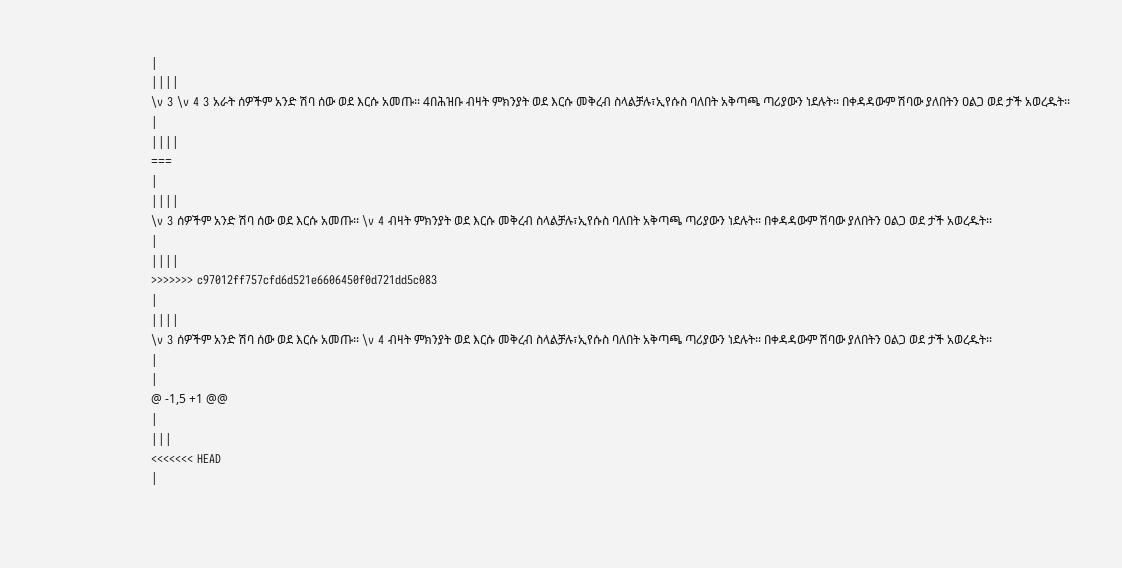|
||||
\v 3 \v 4 3 አራት ሰዎችም አንድ ሽባ ሰው ወደ እርሱ አመጡ፡፡ 4በሕዝቡ ብዛት ምክንያት ወደ እርሱ መቅረብ ስላልቻሉ፣ኢየሱስ ባለበት አቅጣጫ ጣሪያውን ነደሉት፡፡ በቀዳዳውም ሽባው ያለበትን ዐልጋ ወደ ታች አወረዱት፡፡
|
||||
===
|
||||
\v 3 ሰዎችም አንድ ሽባ ሰው ወደ እርሱ አመጡ፡፡ \v 4 ብዛት ምክንያት ወደ እርሱ መቅረብ ስላልቻሉ፣ኢየሱስ ባለበት አቅጣጫ ጣሪያውን ነደሉት፡፡ በቀዳዳውም ሽባው ያለበትን ዐልጋ ወደ ታች አወረዱት፡፡
|
||||
>>>>>>> c97012ff757cfd6d521e6606450f0d721dd5c083
|
||||
\v 3 ሰዎችም አንድ ሽባ ሰው ወደ እርሱ አመጡ፡፡ \v 4 ብዛት ምክንያት ወደ እርሱ መቅረብ ስላልቻሉ፣ኢየሱስ ባለበት አቅጣጫ ጣሪያውን ነደሉት፡፡ በቀዳዳውም ሽባው ያለበትን ዐልጋ ወደ ታች አወረዱት፡፡
|
|
@ -1,5 +1 @@
|
|||
<<<<<<< HEAD
|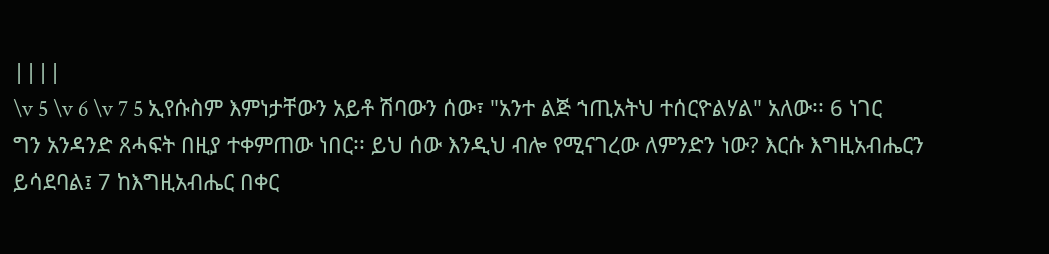||||
\v 5 \v 6 \v 7 5 ኢየሱስም እምነታቸውን አይቶ ሽባውን ሰው፣ "አንተ ልጅ ኀጢአትህ ተሰርዮልሃል" አለው፡፡ 6 ነገር ግን አንዳንድ ጸሓፍት በዚያ ተቀምጠው ነበር፡፡ ይህ ሰው እንዲህ ብሎ የሚናገረው ለምንድን ነው? እርሱ እግዚአብሔርን ይሳደባል፤ 7 ከእግዚአብሔር በቀር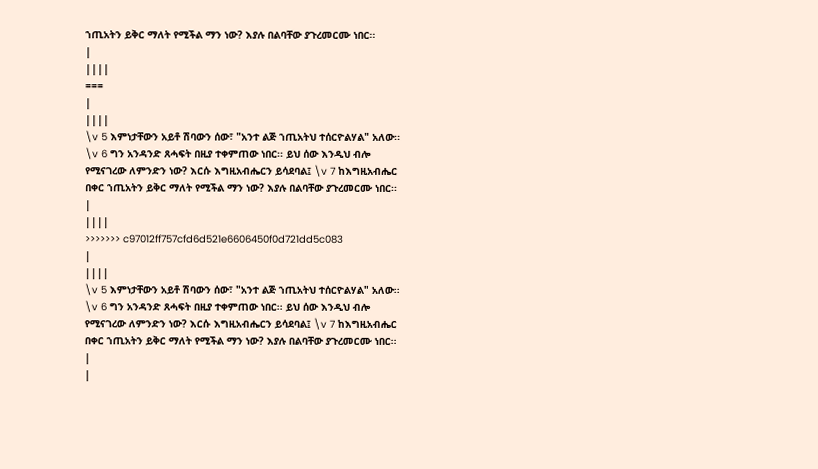ኀጢአትን ይቅር ማለት የሚችል ማን ነው? እያሉ በልባቸው ያጉረመርሙ ነበር፡፡
|
||||
===
|
||||
\v 5 እምነታቸውን አይቶ ሽባውን ሰው፣ "አንተ ልጅ ኀጢአትህ ተሰርዮልሃል" አለው፡፡ \v 6 ግን አንዳንድ ጸሓፍት በዚያ ተቀምጠው ነበር፡፡ ይህ ሰው እንዲህ ብሎ የሚናገረው ለምንድን ነው? እርሱ እግዚአብሔርን ይሳደባል፤ \v 7 ከእግዚአብሔር በቀር ኀጢአትን ይቅር ማለት የሚችል ማን ነው? እያሉ በልባቸው ያጉረመርሙ ነበር፡፡
|
||||
>>>>>>> c97012ff757cfd6d521e6606450f0d721dd5c083
|
||||
\v 5 እምነታቸውን አይቶ ሽባውን ሰው፣ "አንተ ልጅ ኀጢአትህ ተሰርዮልሃል" አለው፡፡ \v 6 ግን አንዳንድ ጸሓፍት በዚያ ተቀምጠው ነበር፡፡ ይህ ሰው እንዲህ ብሎ የሚናገረው ለምንድን ነው? እርሱ እግዚአብሔርን ይሳደባል፤ \v 7 ከእግዚአብሔር በቀር ኀጢአትን ይቅር ማለት የሚችል ማን ነው? እያሉ በልባቸው ያጉረመርሙ ነበር፡፡
|
|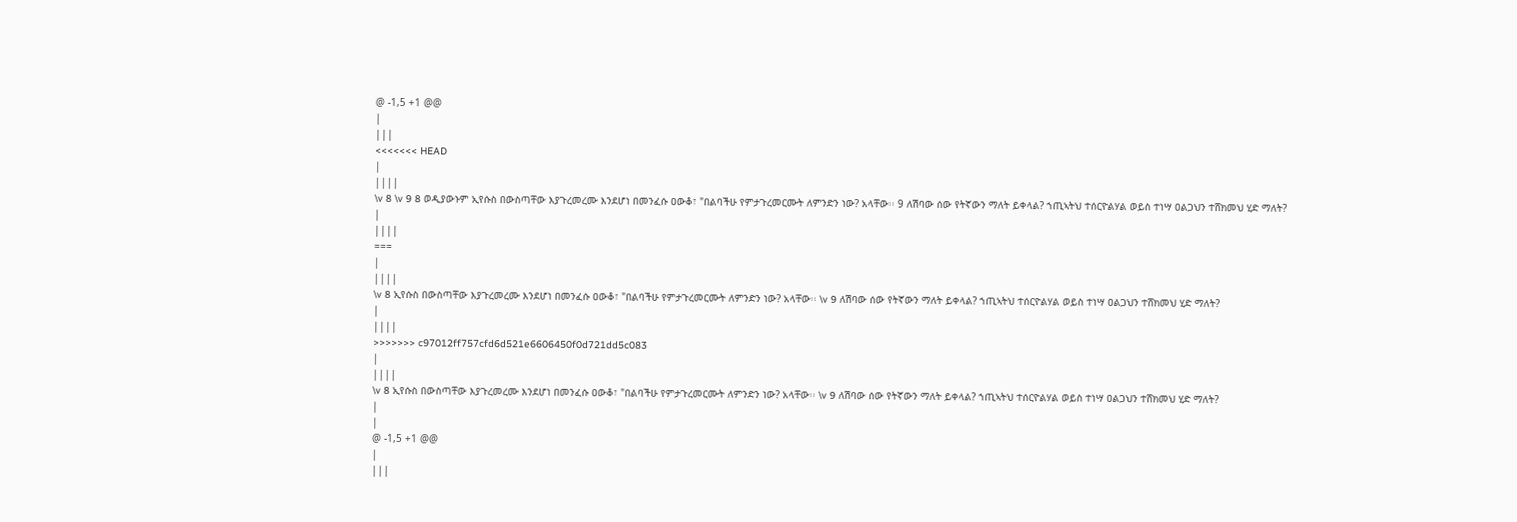@ -1,5 +1 @@
|
|||
<<<<<<< HEAD
|
||||
\v 8 \v 9 8 ወዲያውኑም ኢየሱስ በውስጣቸው እያጉረመረሙ እንደሆነ በመንፈሱ ዐውቆ፣ "በልባችሁ የምታጉረመርሙት ለምንድን ነው? አላቸው፡፡ 9 ለሽባው ሰው የትኛውን ማለት ይቀላል? ኀጢኣትህ ተሰርዮልሃል ወይስ ተነሣ ዐልጋህን ተሸክመህ ሂድ ማለት?
|
||||
===
|
||||
\v 8 ኢየሱስ በውስጣቸው እያጉረመረሙ እንደሆነ በመንፈሱ ዐውቆ፣ "በልባችሁ የምታጉረመርሙት ለምንድን ነው? አላቸው፡፡ \v 9 ለሽባው ሰው የትኛውን ማለት ይቀላል? ኀጢኣትህ ተሰርዮልሃል ወይስ ተነሣ ዐልጋህን ተሸክመህ ሂድ ማለት?
|
||||
>>>>>>> c97012ff757cfd6d521e6606450f0d721dd5c083
|
||||
\v 8 ኢየሱስ በውስጣቸው እያጉረመረሙ እንደሆነ በመንፈሱ ዐውቆ፣ "በልባችሁ የምታጉረመርሙት ለምንድን ነው? አላቸው፡፡ \v 9 ለሽባው ሰው የትኛውን ማለት ይቀላል? ኀጢኣትህ ተሰርዮልሃል ወይስ ተነሣ ዐልጋህን ተሸክመህ ሂድ ማለት?
|
|
@ -1,5 +1 @@
|
|||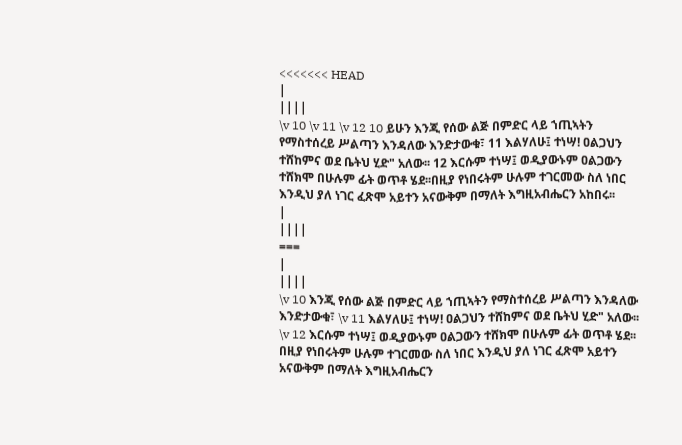<<<<<<< HEAD
|
||||
\v 10 \v 11 \v 12 10 ይሁን እንጂ የሰው ልጅ በምድር ላይ ኀጢኣትን የማስተሰረይ ሥልጣን እንዳለው እንድታውቁ፣ 11 እልሃለሁ፤ ተነሣ! ዐልጋህን ተሸከምና ወደ ቤትህ ሂድ" አለው፡፡ 12 እርሱም ተነሣ፤ ወዲያውኑም ዐልጋውን ተሸክሞ በሁሉም ፊት ወጥቶ ሄደ፡፡በዚያ የነበሩትም ሁሉም ተገርመው ስለ ነበር እንዲህ ያለ ነገር ፈጽሞ አይተን አናውቅም በማለት እግዚአብሔርን አከበሩ፡፡
|
||||
===
|
||||
\v 10 እንጂ የሰው ልጅ በምድር ላይ ኀጢኣትን የማስተሰረይ ሥልጣን እንዳለው እንድታውቁ፣ \v 11 እልሃለሁ፤ ተነሣ! ዐልጋህን ተሸከምና ወደ ቤትህ ሂድ" አለው፡፡ \v 12 እርሱም ተነሣ፤ ወዲያውኑም ዐልጋውን ተሸክሞ በሁሉም ፊት ወጥቶ ሄደ፡፡በዚያ የነበሩትም ሁሉም ተገርመው ስለ ነበር እንዲህ ያለ ነገር ፈጽሞ አይተን አናውቅም በማለት እግዚአብሔርን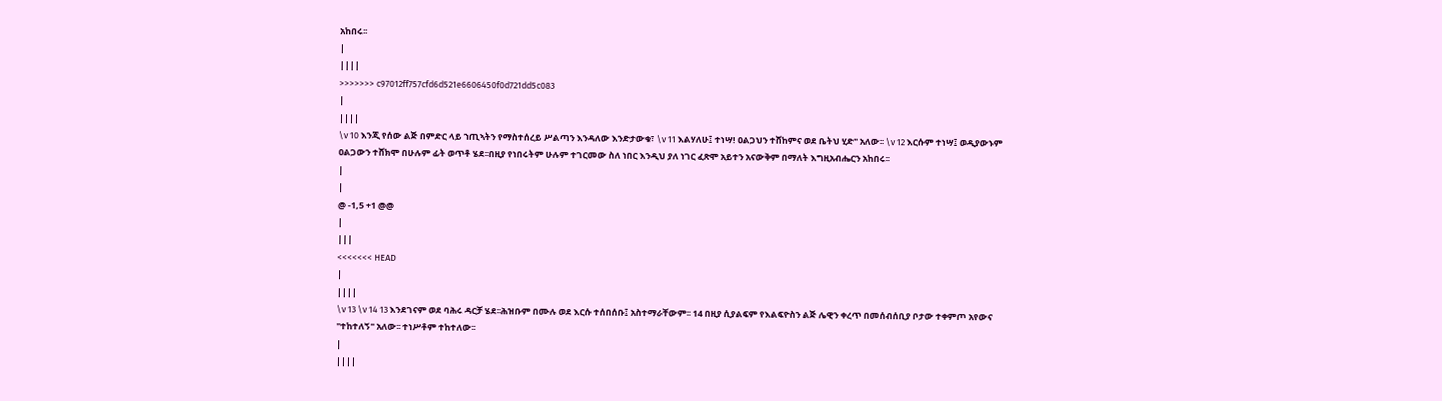አከበሩ፡፡
|
||||
>>>>>>> c97012ff757cfd6d521e6606450f0d721dd5c083
|
||||
\v 10 እንጂ የሰው ልጅ በምድር ላይ ኀጢኣትን የማስተሰረይ ሥልጣን እንዳለው እንድታውቁ፣ \v 11 እልሃለሁ፤ ተነሣ! ዐልጋህን ተሸከምና ወደ ቤትህ ሂድ" አለው፡፡ \v 12 እርሱም ተነሣ፤ ወዲያውኑም ዐልጋውን ተሸክሞ በሁሉም ፊት ወጥቶ ሄደ፡፡በዚያ የነበሩትም ሁሉም ተገርመው ስለ ነበር እንዲህ ያለ ነገር ፈጽሞ አይተን አናውቅም በማለት እግዚአብሔርን አከበሩ፡፡
|
|
@ -1,5 +1 @@
|
|||
<<<<<<< HEAD
|
||||
\v 13 \v 14 13 እንደገናም ወደ ባሕሩ ዳርቻ ሄደ፡፡ሕዝቡም በሙሉ ወደ እርሱ ተሰበሰቡ፤ አስተማራቸውም፡፡ 14 በዚያ ሲያልፍም የእልፍዮስን ልጅ ሌዊን ቀረጥ በመሰብሰቢያ ቦታው ተቀምጦ አየውና "ተከተለኝ" አለው፡፡ ተነሥቶም ተከተለው፡፡
|
||||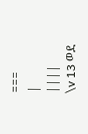===
|
||||
\v 13 ወደ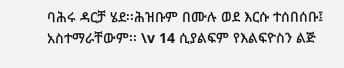ባሕሩ ዳርቻ ሄደ፡፡ሕዝቡም በሙሉ ወደ እርሱ ተሰበሰቡ፤ አስተማራቸውም፡፡ \v 14 ሲያልፍም የእልፍዮስን ልጅ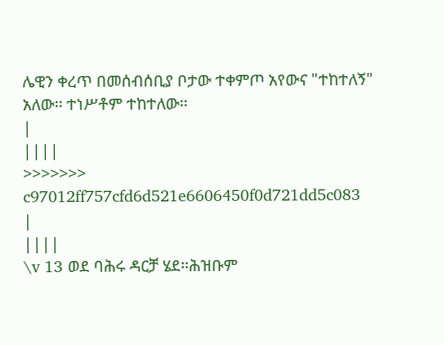ሌዊን ቀረጥ በመሰብሰቢያ ቦታው ተቀምጦ አየውና "ተከተለኝ" አለው፡፡ ተነሥቶም ተከተለው፡፡
|
||||
>>>>>>> c97012ff757cfd6d521e6606450f0d721dd5c083
|
||||
\v 13 ወደ ባሕሩ ዳርቻ ሄደ፡፡ሕዝቡም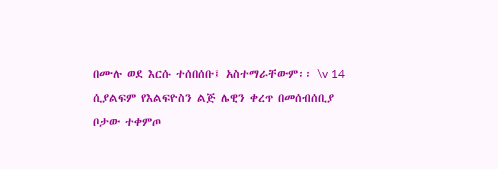በሙሉ ወደ እርሱ ተሰበሰቡ፤ አስተማራቸውም፡፡ \v 14 ሲያልፍም የእልፍዮስን ልጅ ሌዊን ቀረጥ በመሰብሰቢያ ቦታው ተቀምጦ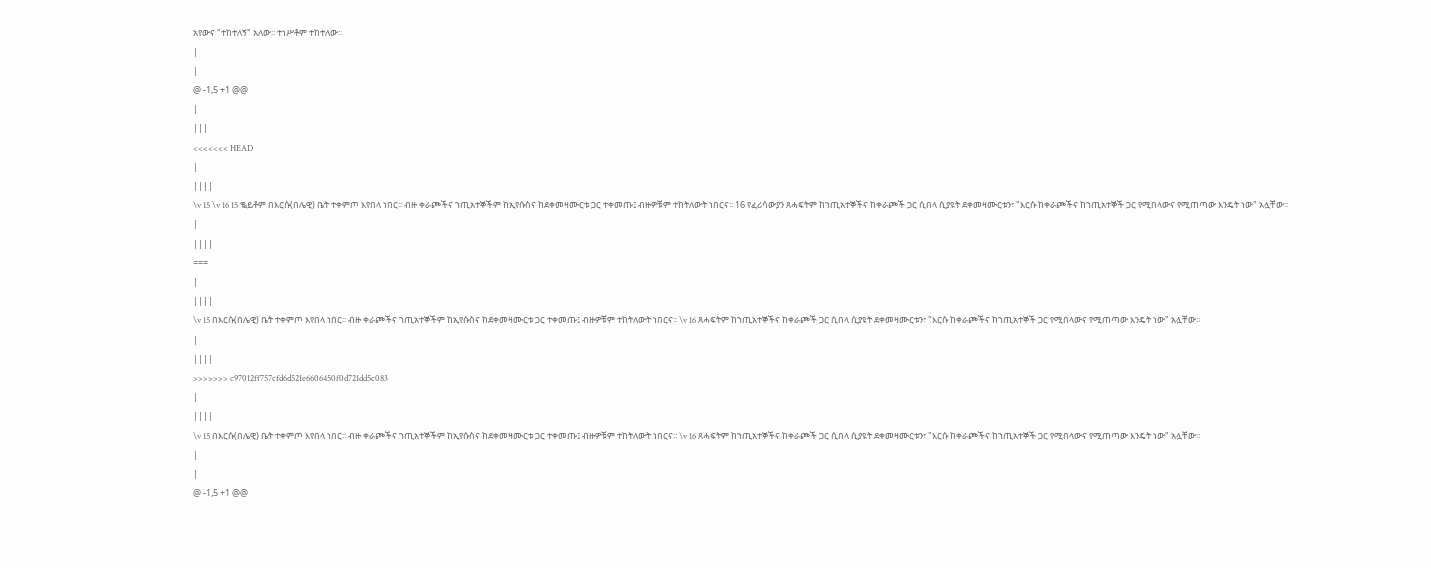አየውና "ተከተለኝ" አለው፡፡ ተነሥቶም ተከተለው፡፡
|
|
@ -1,5 +1 @@
|
|||
<<<<<<< HEAD
|
||||
\v 15 \v 16 15 ቈይቶም በእርሱ(በሌዊ) ቤት ተቀምጦ እየበላ ነበር፡፡ ብዙ ቀራጮችና ኀጢአተኞችም ከኢየሱስና ከደቀመዛሙርቱ ጋር ተቀመጡ፤ ብዙዎቹም ተከትለውት ነበርና፡፡ 16 የፈሪሳውያን ጸሓፍትም ከኀጢአተኞችና ከቀራጮች ጋር ሲበላ ሲያዩት ደቀመዛሙርቱን፣ "እርሱ ከቀራጮችና ከኀጢአተኞች ጋር የሚበላውና የሚጠጣው እንዴት ነው" አሏቸው፡፡
|
||||
===
|
||||
\v 15 በእርሱ(በሌዊ) ቤት ተቀምጦ እየበላ ነበር፡፡ ብዙ ቀራጮችና ኀጢአተኞችም ከኢየሱስና ከደቀመዛሙርቱ ጋር ተቀመጡ፤ ብዙዎቹም ተከትለውት ነበርና፡፡ \v 16 ጸሓፍትም ከኀጢአተኞችና ከቀራጮች ጋር ሲበላ ሲያዩት ደቀመዛሙርቱን፣ "እርሱ ከቀራጮችና ከኀጢአተኞች ጋር የሚበላውና የሚጠጣው እንዴት ነው" አሏቸው፡፡
|
||||
>>>>>>> c97012ff757cfd6d521e6606450f0d721dd5c083
|
||||
\v 15 በእርሱ(በሌዊ) ቤት ተቀምጦ እየበላ ነበር፡፡ ብዙ ቀራጮችና ኀጢአተኞችም ከኢየሱስና ከደቀመዛሙርቱ ጋር ተቀመጡ፤ ብዙዎቹም ተከትለውት ነበርና፡፡ \v 16 ጸሓፍትም ከኀጢአተኞችና ከቀራጮች ጋር ሲበላ ሲያዩት ደቀመዛሙርቱን፣ "እርሱ ከቀራጮችና ከኀጢአተኞች ጋር የሚበላውና የሚጠጣው እንዴት ነው" አሏቸው፡፡
|
|
@ -1,5 +1 @@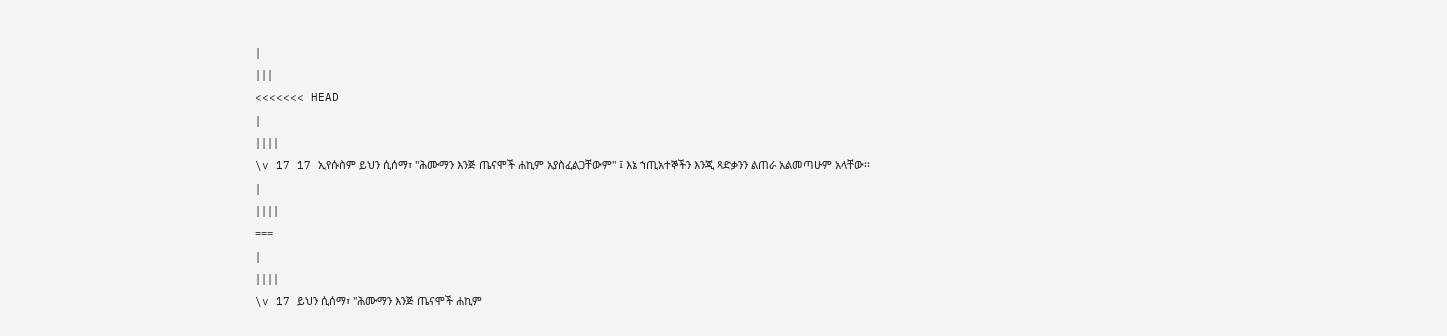|
|||
<<<<<<< HEAD
|
||||
\v 17 17 ኢየሱስም ይህን ሲሰማ፣ "ሕሙማን እንጅ ጤናሞች ሐኪም አያስፈልጋቸውም" ፤ እኔ ኀጢአተኞችን እንጂ ጻድቃንን ልጠራ አልመጣሁም አላቸው፡፡
|
||||
===
|
||||
\v 17 ይህን ሲሰማ፣ "ሕሙማን እንጅ ጤናሞች ሐኪም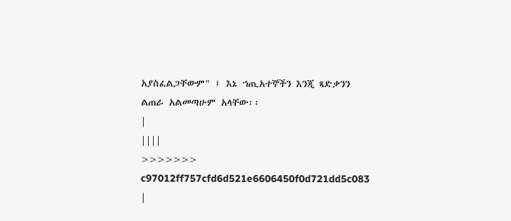አያስፈልጋቸውም" ፤ እኔ ኀጢአተኞችን እንጂ ጻድቃንን ልጠራ አልመጣሁም አላቸው፡፡
|
||||
>>>>>>> c97012ff757cfd6d521e6606450f0d721dd5c083
|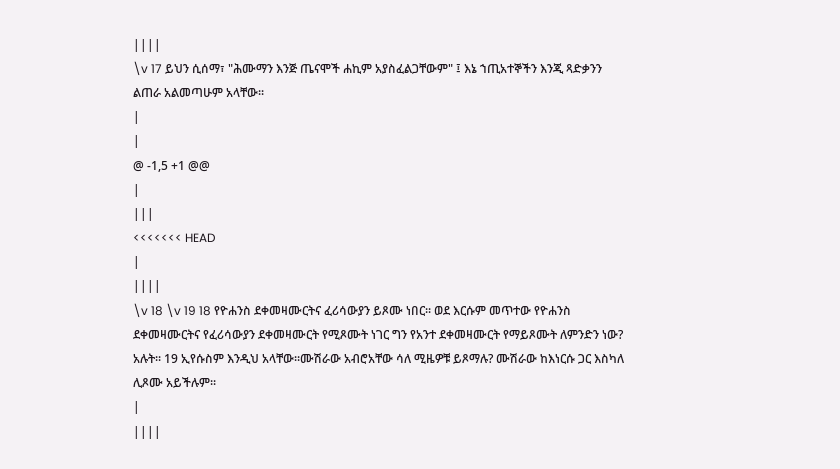||||
\v 17 ይህን ሲሰማ፣ "ሕሙማን እንጅ ጤናሞች ሐኪም አያስፈልጋቸውም" ፤ እኔ ኀጢአተኞችን እንጂ ጻድቃንን ልጠራ አልመጣሁም አላቸው፡፡
|
|
@ -1,5 +1 @@
|
|||
<<<<<<< HEAD
|
||||
\v 18 \v 19 18 የዮሐንስ ደቀመዛሙርትና ፈሪሳውያን ይጾሙ ነበር፡፡ ወደ እርሱም መጥተው የዮሐንስ ደቀመዛሙርትና የፈሪሳውያን ደቀመዛሙርት የሚጾሙት ነገር ግን የአንተ ደቀመዛሙርት የማይጾሙት ለምንድን ነው? አሉት፡፡ 19 ኢየሱስም እንዲህ አላቸው፡፡ሙሽራው አብሮአቸው ሳለ ሚዜዎቹ ይጾማሉ? ሙሽራው ከእነርሱ ጋር እስካለ ሊጾሙ አይችሉም፡፡
|
||||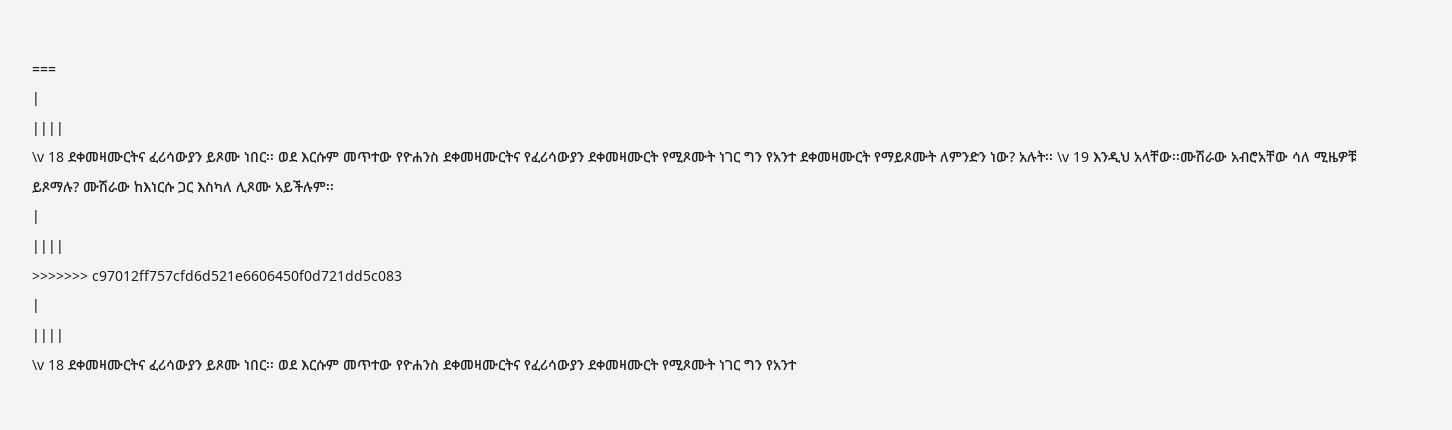===
|
||||
\v 18 ደቀመዛሙርትና ፈሪሳውያን ይጾሙ ነበር፡፡ ወደ እርሱም መጥተው የዮሐንስ ደቀመዛሙርትና የፈሪሳውያን ደቀመዛሙርት የሚጾሙት ነገር ግን የአንተ ደቀመዛሙርት የማይጾሙት ለምንድን ነው? አሉት፡፡ \v 19 እንዲህ አላቸው፡፡ሙሽራው አብሮአቸው ሳለ ሚዜዎቹ ይጾማሉ? ሙሽራው ከእነርሱ ጋር እስካለ ሊጾሙ አይችሉም፡፡
|
||||
>>>>>>> c97012ff757cfd6d521e6606450f0d721dd5c083
|
||||
\v 18 ደቀመዛሙርትና ፈሪሳውያን ይጾሙ ነበር፡፡ ወደ እርሱም መጥተው የዮሐንስ ደቀመዛሙርትና የፈሪሳውያን ደቀመዛሙርት የሚጾሙት ነገር ግን የአንተ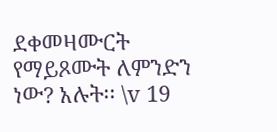ደቀመዛሙርት የማይጾሙት ለምንድን ነው? አሉት፡፡ \v 19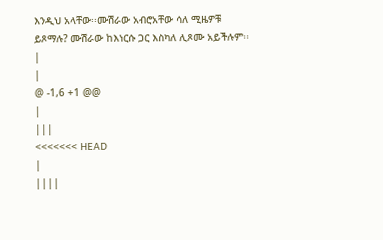እንዲህ አላቸው፡፡ሙሽራው አብሮአቸው ሳለ ሚዜዎቹ ይጾማሉ? ሙሽራው ከእነርሱ ጋር እስካለ ሊጾሙ አይችሉም፡፡
|
|
@ -1,6 +1 @@
|
|||
<<<<<<< HEAD
|
||||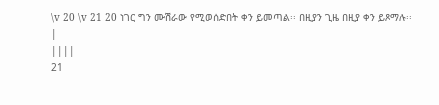\v 20 \v 21 20 ነገር ግን ሙሽራው የሚወሰድበት ቀን ይመጣል፡፡ በዚያን ጊዜ በዚያ ቀን ይጾማሉ፡፡
|
||||
21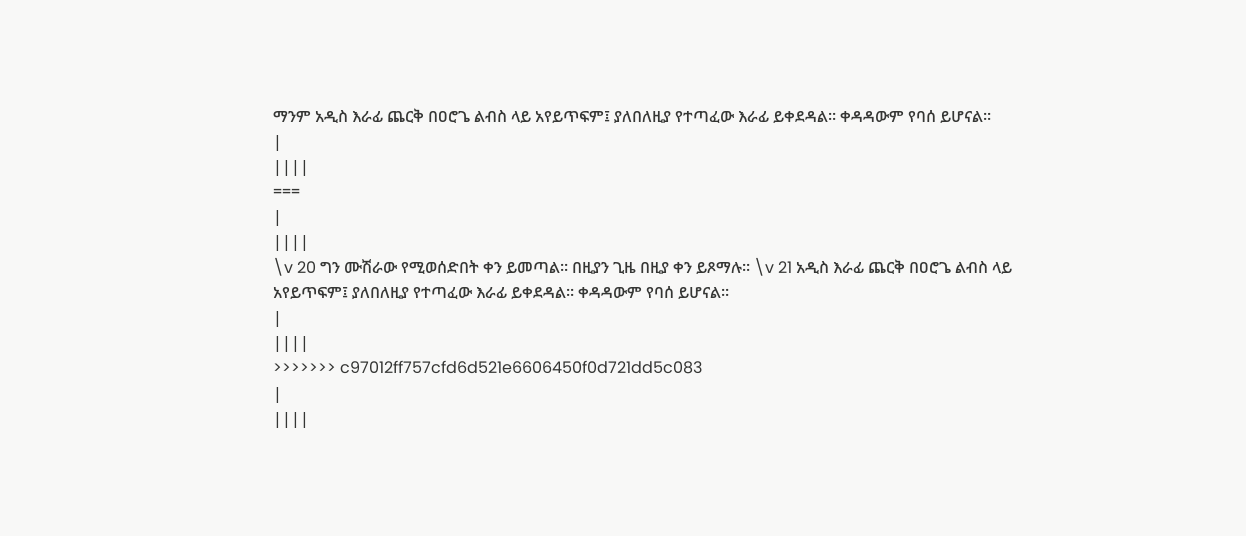ማንም አዲስ እራፊ ጨርቅ በዐሮጌ ልብስ ላይ አየይጥፍም፤ ያለበለዚያ የተጣፈው እራፊ ይቀደዳል፡፡ ቀዳዳውም የባሰ ይሆናል፡፡
|
||||
===
|
||||
\v 20 ግን ሙሽራው የሚወሰድበት ቀን ይመጣል፡፡ በዚያን ጊዜ በዚያ ቀን ይጾማሉ፡፡ \v 21 አዲስ እራፊ ጨርቅ በዐሮጌ ልብስ ላይ አየይጥፍም፤ ያለበለዚያ የተጣፈው እራፊ ይቀደዳል፡፡ ቀዳዳውም የባሰ ይሆናል፡፡
|
||||
>>>>>>> c97012ff757cfd6d521e6606450f0d721dd5c083
|
||||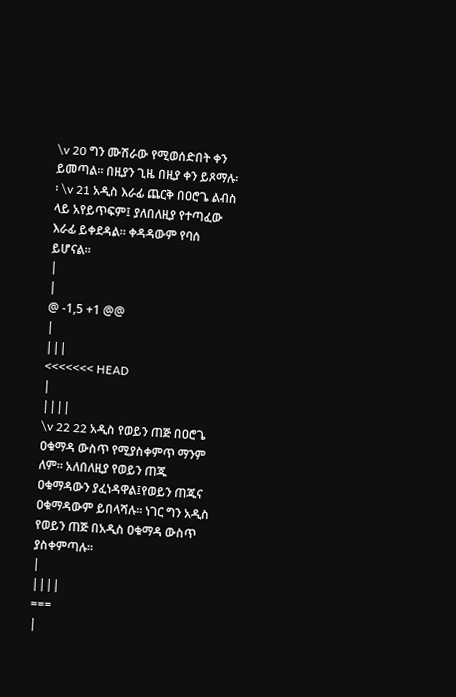\v 20 ግን ሙሽራው የሚወሰድበት ቀን ይመጣል፡፡ በዚያን ጊዜ በዚያ ቀን ይጾማሉ፡፡ \v 21 አዲስ እራፊ ጨርቅ በዐሮጌ ልብስ ላይ አየይጥፍም፤ ያለበለዚያ የተጣፈው እራፊ ይቀደዳል፡፡ ቀዳዳውም የባሰ ይሆናል፡፡
|
|
@ -1,5 +1 @@
|
|||
<<<<<<< HEAD
|
||||
\v 22 22 አዲስ የወይን ጠጅ በዐሮጌ ዐቁማዳ ውስጥ የሚያስቀምጥ ማንም ለም፡፡ አለበለዚያ የወይን ጠጁ ዐቁማዳውን ያፈነዳዋል፤የወይን ጠጁና ዐቁማዳውም ይበላሻሉ፡፡ ነገር ግን አዲስ የወይን ጠጅ በአዲስ ዐቁማዳ ውስጥ ያስቀምጣሉ፡፡
|
||||
===
|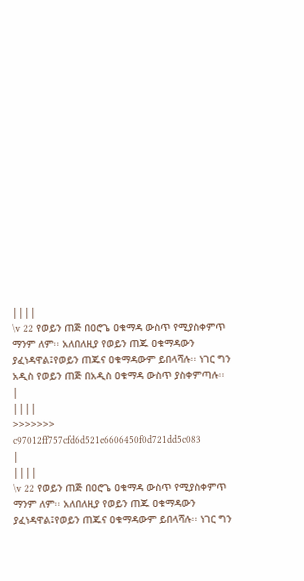||||
\v 22 የወይን ጠጅ በዐሮጌ ዐቁማዳ ውስጥ የሚያስቀምጥ ማንም ለም፡፡ አለበለዚያ የወይን ጠጁ ዐቁማዳውን ያፈነዳዋል፤የወይን ጠጁና ዐቁማዳውም ይበላሻሉ፡፡ ነገር ግን አዲስ የወይን ጠጅ በአዲስ ዐቁማዳ ውስጥ ያስቀምጣሉ፡፡
|
||||
>>>>>>> c97012ff757cfd6d521e6606450f0d721dd5c083
|
||||
\v 22 የወይን ጠጅ በዐሮጌ ዐቁማዳ ውስጥ የሚያስቀምጥ ማንም ለም፡፡ አለበለዚያ የወይን ጠጁ ዐቁማዳውን ያፈነዳዋል፤የወይን ጠጁና ዐቁማዳውም ይበላሻሉ፡፡ ነገር ግን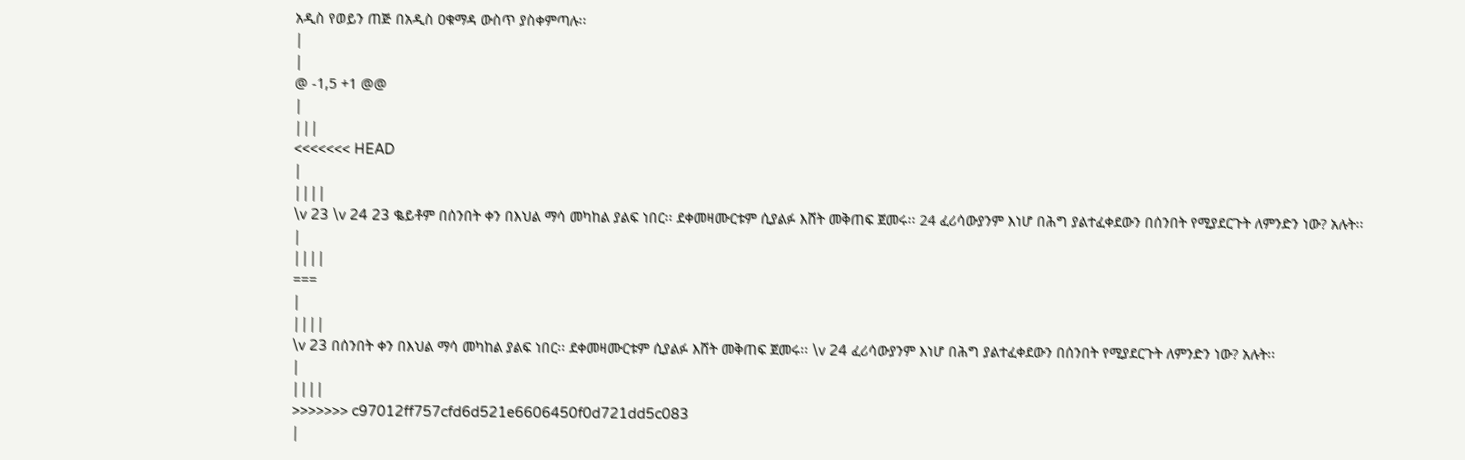አዲስ የወይን ጠጅ በአዲስ ዐቁማዳ ውስጥ ያስቀምጣሉ፡፡
|
|
@ -1,5 +1 @@
|
|||
<<<<<<< HEAD
|
||||
\v 23 \v 24 23 ቈይቶም በሰንበት ቀን በእህል ማሳ መካከል ያልፍ ነበር፡፡ ደቀመዛሙርቱም ሲያልፉ እሸት መቅጠፍ ጀመሩ፡፡ 24 ፈሪሳውያንም እነሆ በሕግ ያልተፈቀደውን በሰንበት የሚያደርጉት ለምንድን ነው? አሉት፡፡
|
||||
===
|
||||
\v 23 በሰንበት ቀን በእህል ማሳ መካከል ያልፍ ነበር፡፡ ደቀመዛሙርቱም ሲያልፉ እሸት መቅጠፍ ጀመሩ፡፡ \v 24 ፈሪሳውያንም እነሆ በሕግ ያልተፈቀደውን በሰንበት የሚያደርጉት ለምንድን ነው? አሉት፡፡
|
||||
>>>>>>> c97012ff757cfd6d521e6606450f0d721dd5c083
|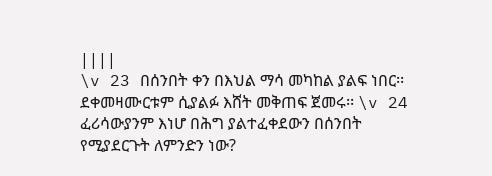||||
\v 23 በሰንበት ቀን በእህል ማሳ መካከል ያልፍ ነበር፡፡ ደቀመዛሙርቱም ሲያልፉ እሸት መቅጠፍ ጀመሩ፡፡ \v 24 ፈሪሳውያንም እነሆ በሕግ ያልተፈቀደውን በሰንበት የሚያደርጉት ለምንድን ነው?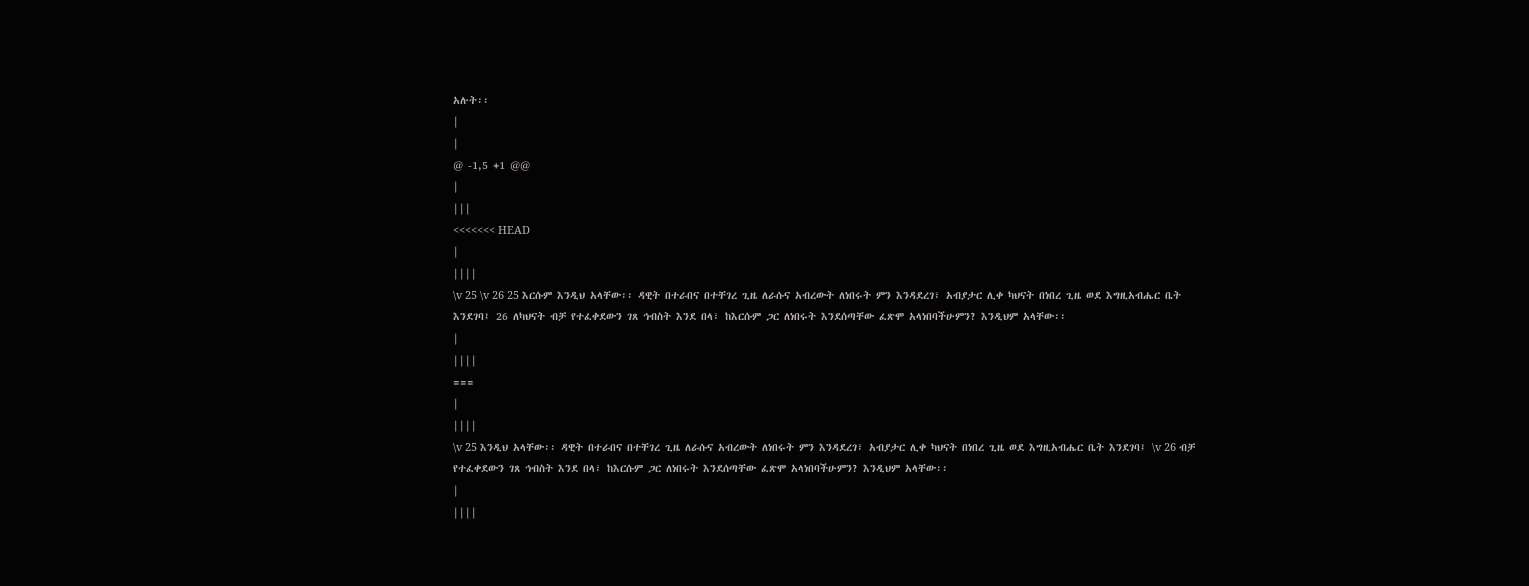አሉት፡፡
|
|
@ -1,5 +1 @@
|
|||
<<<<<<< HEAD
|
||||
\v 25 \v 26 25 እርሱም እንዲህ አላቸው፡፡ ዳዊት በተራበና በተቸገረ ጊዜ ለራሱና አብረውት ለነበሩት ምን እንዳደረገ፣ አብያታር ሊቀ ካህናት በነበረ ጊዜ ወደ እግዚአብሔር ቤት እንደገባ፤ 26 ለካህናት ብቻ የተፈቀደውን ገጸ ኅብስት እንደ በላ፣ ከእርሱም ጋር ለነበሩት እንደሰጣቸው ፈጽሞ አላነበባችሁምን? እንዲህም አላቸው፡፡
|
||||
===
|
||||
\v 25 እንዲህ አላቸው፡፡ ዳዊት በተራበና በተቸገረ ጊዜ ለራሱና አብረውት ለነበሩት ምን እንዳደረገ፣ አብያታር ሊቀ ካህናት በነበረ ጊዜ ወደ እግዚአብሔር ቤት እንደገባ፤ \v 26 ብቻ የተፈቀደውን ገጸ ኅብስት እንደ በላ፣ ከእርሱም ጋር ለነበሩት እንደሰጣቸው ፈጽሞ አላነበባችሁምን? እንዲህም አላቸው፡፡
|
||||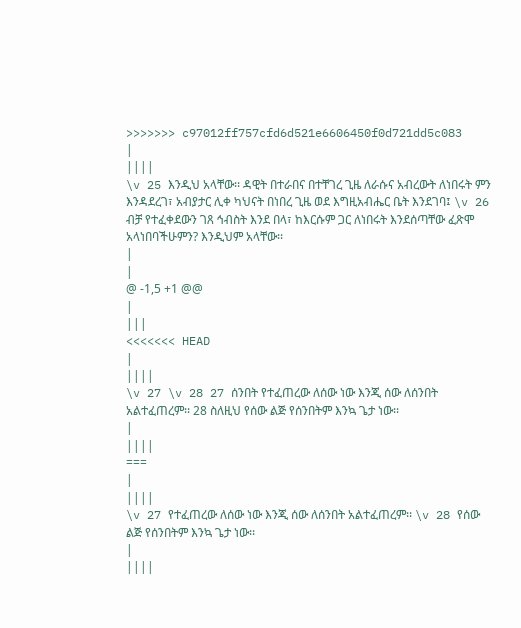>>>>>>> c97012ff757cfd6d521e6606450f0d721dd5c083
|
||||
\v 25 እንዲህ አላቸው፡፡ ዳዊት በተራበና በተቸገረ ጊዜ ለራሱና አብረውት ለነበሩት ምን እንዳደረገ፣ አብያታር ሊቀ ካህናት በነበረ ጊዜ ወደ እግዚአብሔር ቤት እንደገባ፤ \v 26 ብቻ የተፈቀደውን ገጸ ኅብስት እንደ በላ፣ ከእርሱም ጋር ለነበሩት እንደሰጣቸው ፈጽሞ አላነበባችሁምን? እንዲህም አላቸው፡፡
|
|
@ -1,5 +1 @@
|
|||
<<<<<<< HEAD
|
||||
\v 27 \v 28 27 ሰንበት የተፈጠረው ለሰው ነው እንጂ ሰው ለሰንበት አልተፈጠረም፡፡ 28 ስለዚህ የሰው ልጅ የሰንበትም እንኳ ጌታ ነው፡፡
|
||||
===
|
||||
\v 27 የተፈጠረው ለሰው ነው እንጂ ሰው ለሰንበት አልተፈጠረም፡፡ \v 28 የሰው ልጅ የሰንበትም እንኳ ጌታ ነው፡፡
|
||||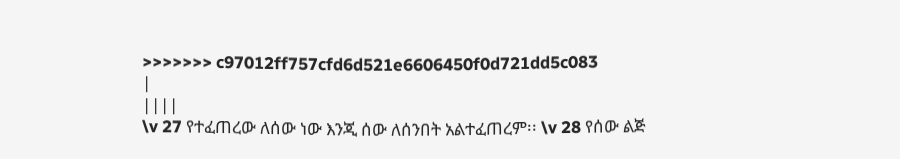>>>>>>> c97012ff757cfd6d521e6606450f0d721dd5c083
|
||||
\v 27 የተፈጠረው ለሰው ነው እንጂ ሰው ለሰንበት አልተፈጠረም፡፡ \v 28 የሰው ልጅ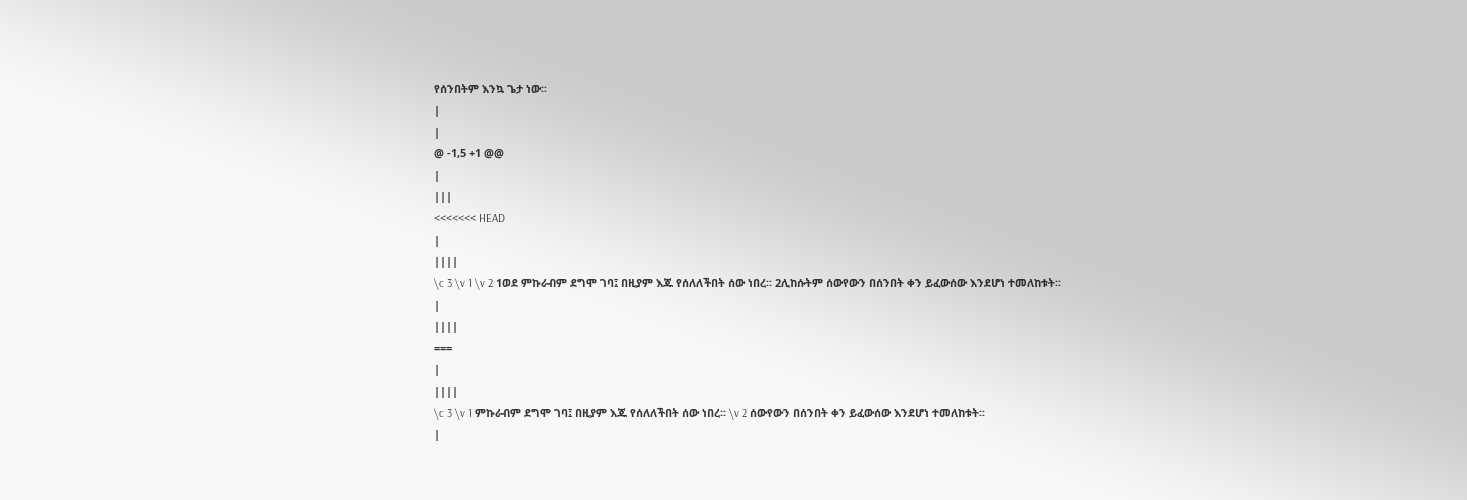የሰንበትም እንኳ ጌታ ነው፡፡
|
|
@ -1,5 +1 @@
|
|||
<<<<<<< HEAD
|
||||
\c 3 \v 1 \v 2 1ወደ ምኩራብም ደግሞ ገባ፤ በዚያም እጁ የሰለለችበት ሰው ነበረ፡፡ 2ሊከሱትም ሰውየውን በሰንበት ቀን ይፈውሰው እንደሆነ ተመለከቱት፡፡
|
||||
===
|
||||
\c 3 \v 1 ምኩራብም ደግሞ ገባ፤ በዚያም እጁ የሰለለችበት ሰው ነበረ፡፡ \v 2 ሰውየውን በሰንበት ቀን ይፈውሰው እንደሆነ ተመለከቱት፡፡
|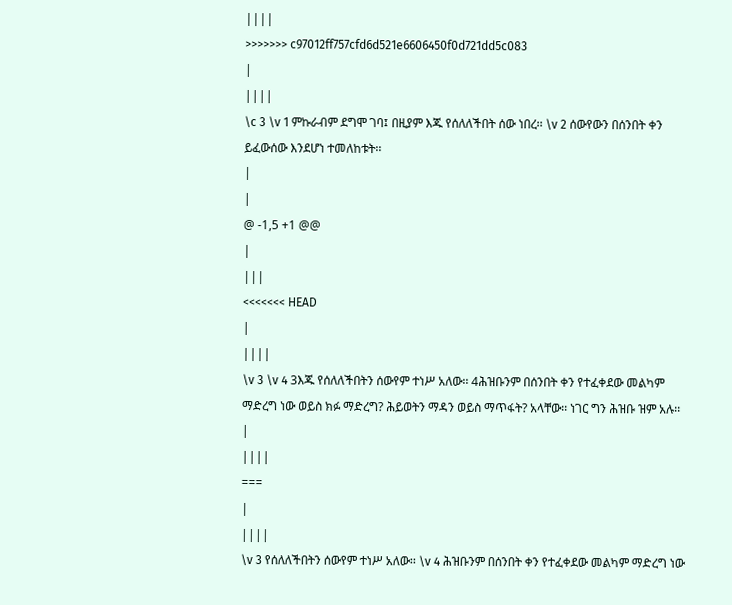||||
>>>>>>> c97012ff757cfd6d521e6606450f0d721dd5c083
|
||||
\c 3 \v 1 ምኩራብም ደግሞ ገባ፤ በዚያም እጁ የሰለለችበት ሰው ነበረ፡፡ \v 2 ሰውየውን በሰንበት ቀን ይፈውሰው እንደሆነ ተመለከቱት፡፡
|
|
@ -1,5 +1 @@
|
|||
<<<<<<< HEAD
|
||||
\v 3 \v 4 3እጁ የሰለለችበትን ሰውየም ተነሥ አለው፡፡ 4ሕዝቡንም በሰንበት ቀን የተፈቀደው መልካም ማድረግ ነው ወይስ ክፉ ማድረግ? ሕይወትን ማዳን ወይስ ማጥፋት? አላቸው፡፡ ነገር ግን ሕዝቡ ዝም አሉ፡፡
|
||||
===
|
||||
\v 3 የሰለለችበትን ሰውየም ተነሥ አለው፡፡ \v 4 ሕዝቡንም በሰንበት ቀን የተፈቀደው መልካም ማድረግ ነው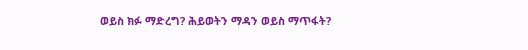ወይስ ክፉ ማድረግ? ሕይወትን ማዳን ወይስ ማጥፋት?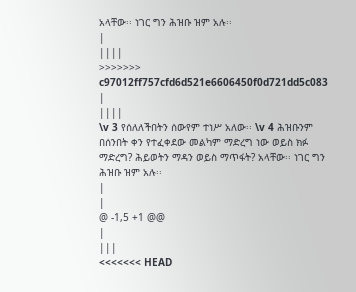አላቸው፡፡ ነገር ግን ሕዝቡ ዝም አሉ፡፡
|
||||
>>>>>>> c97012ff757cfd6d521e6606450f0d721dd5c083
|
||||
\v 3 የሰለለችበትን ሰውየም ተነሥ አለው፡፡ \v 4 ሕዝቡንም በሰንበት ቀን የተፈቀደው መልካም ማድረግ ነው ወይስ ክፉ ማድረግ? ሕይወትን ማዳን ወይስ ማጥፋት? አላቸው፡፡ ነገር ግን ሕዝቡ ዝም አሉ፡፡
|
|
@ -1,5 +1 @@
|
|||
<<<<<<< HEAD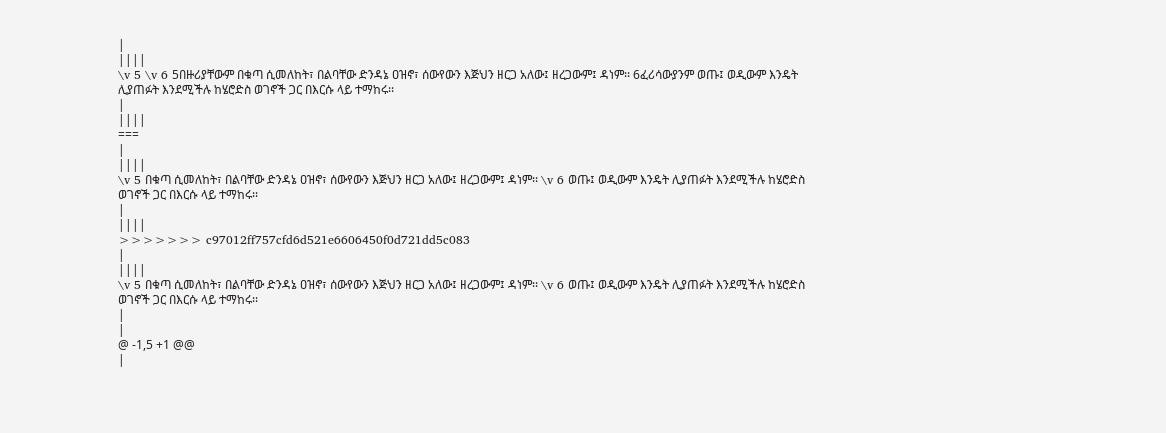|
||||
\v 5 \v 6 5በዙሪያቸውም በቁጣ ሲመለከት፣ በልባቸው ድንዳኔ ዐዝኖ፣ ሰውየውን እጅህን ዘርጋ አለው፤ ዘረጋውም፤ ዳነም፡፡ 6ፈሪሳውያንም ወጡ፤ ወዲውም እንዴት ሊያጠፉት እንደሚችሉ ከሄሮድስ ወገኖች ጋር በእርሱ ላይ ተማከሩ፡፡
|
||||
===
|
||||
\v 5 በቁጣ ሲመለከት፣ በልባቸው ድንዳኔ ዐዝኖ፣ ሰውየውን እጅህን ዘርጋ አለው፤ ዘረጋውም፤ ዳነም፡፡ \v 6 ወጡ፤ ወዲውም እንዴት ሊያጠፉት እንደሚችሉ ከሄሮድስ ወገኖች ጋር በእርሱ ላይ ተማከሩ፡፡
|
||||
>>>>>>> c97012ff757cfd6d521e6606450f0d721dd5c083
|
||||
\v 5 በቁጣ ሲመለከት፣ በልባቸው ድንዳኔ ዐዝኖ፣ ሰውየውን እጅህን ዘርጋ አለው፤ ዘረጋውም፤ ዳነም፡፡ \v 6 ወጡ፤ ወዲውም እንዴት ሊያጠፉት እንደሚችሉ ከሄሮድስ ወገኖች ጋር በእርሱ ላይ ተማከሩ፡፡
|
|
@ -1,5 +1 @@
|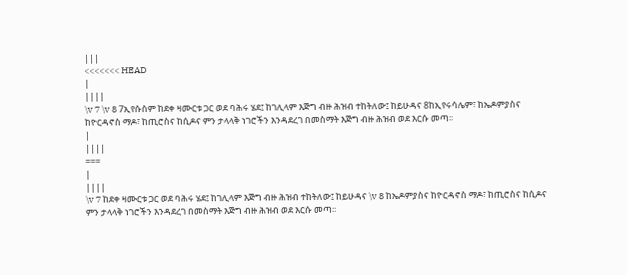|||
<<<<<<< HEAD
|
||||
\v 7 \v 8 7ኢየሱስም ከደቀ ዛሙርቱ ጋር ወደ ባሕሩ ሄደ፤ ከገሊላም እጅግ ብዙ ሕዝብ ተከትለው፤ ከይሁዳና 8ከኢየሩሳሌም፣ ከኤዶምያስና ከዮርዳኖስ ማዶ፣ ከጢሮስና ከሲዶና ምን ታላላቅ ነገሮችን እንዳደረገ በመስማት እጅግ ብዙ ሕዝብ ወደ እርሱ መጣ፡፡
|
||||
===
|
||||
\v 7 ከደቀ ዛሙርቱ ጋር ወደ ባሕሩ ሄደ፤ ከገሊላም እጅግ ብዙ ሕዝብ ተከትለው፤ ከይሁዳና \v 8 ከኤዶምያስና ከዮርዳኖስ ማዶ፣ ከጢሮስና ከሲዶና ምን ታላላቅ ነገሮችን እንዳደረገ በመስማት እጅግ ብዙ ሕዝብ ወደ እርሱ መጣ፡፡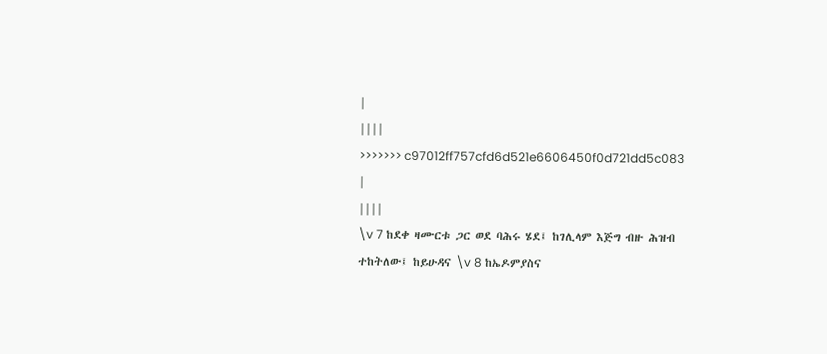|
||||
>>>>>>> c97012ff757cfd6d521e6606450f0d721dd5c083
|
||||
\v 7 ከደቀ ዛሙርቱ ጋር ወደ ባሕሩ ሄደ፤ ከገሊላም እጅግ ብዙ ሕዝብ ተከትለው፤ ከይሁዳና \v 8 ከኤዶምያስና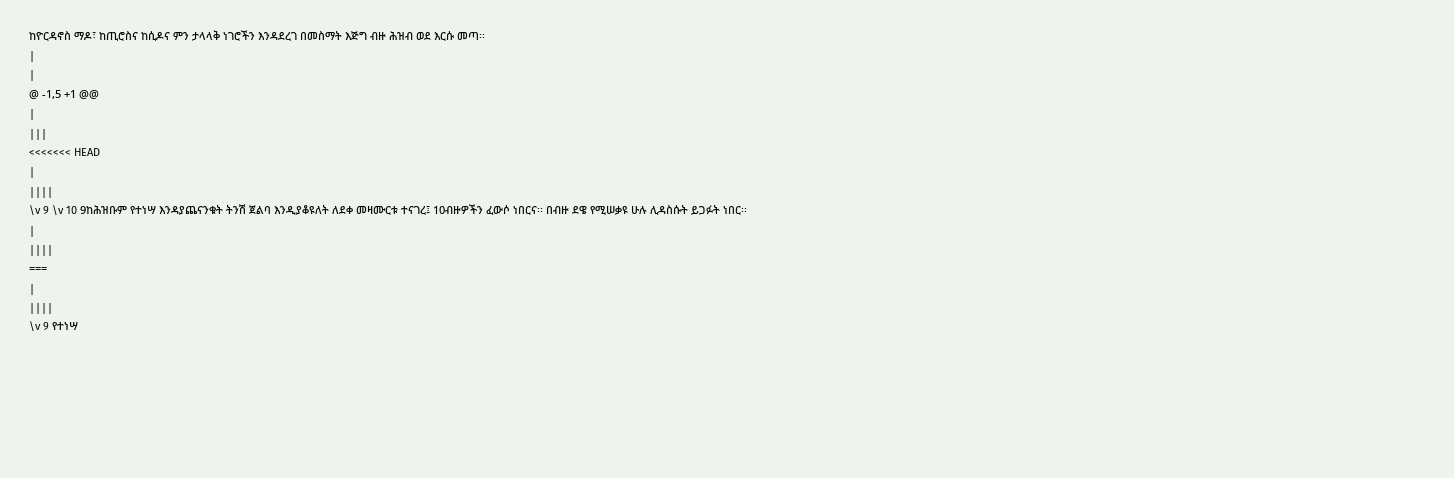ከዮርዳኖስ ማዶ፣ ከጢሮስና ከሲዶና ምን ታላላቅ ነገሮችን እንዳደረገ በመስማት እጅግ ብዙ ሕዝብ ወደ እርሱ መጣ፡፡
|
|
@ -1,5 +1 @@
|
|||
<<<<<<< HEAD
|
||||
\v 9 \v 10 9ከሕዝቡም የተነሣ እንዳያጨናንቁት ትንሽ ጀልባ እንዲያቆዩለት ለደቀ መዛሙርቱ ተናገረ፤ 10ብዙዎችን ፈውሶ ነበርና፡፡ በብዙ ደዌ የሚሠቃዩ ሁሉ ሊዳስሱት ይጋፉት ነበር፡፡
|
||||
===
|
||||
\v 9 የተነሣ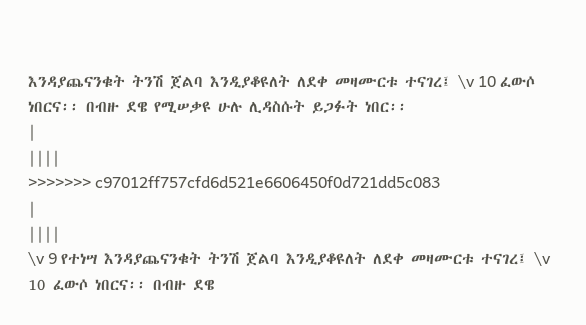እንዳያጨናንቁት ትንሽ ጀልባ እንዲያቆዩለት ለደቀ መዛሙርቱ ተናገረ፤ \v 10 ፈውሶ ነበርና፡፡ በብዙ ደዌ የሚሠቃዩ ሁሉ ሊዳስሱት ይጋፉት ነበር፡፡
|
||||
>>>>>>> c97012ff757cfd6d521e6606450f0d721dd5c083
|
||||
\v 9 የተነሣ እንዳያጨናንቁት ትንሽ ጀልባ እንዲያቆዩለት ለደቀ መዛሙርቱ ተናገረ፤ \v 10 ፈውሶ ነበርና፡፡ በብዙ ደዌ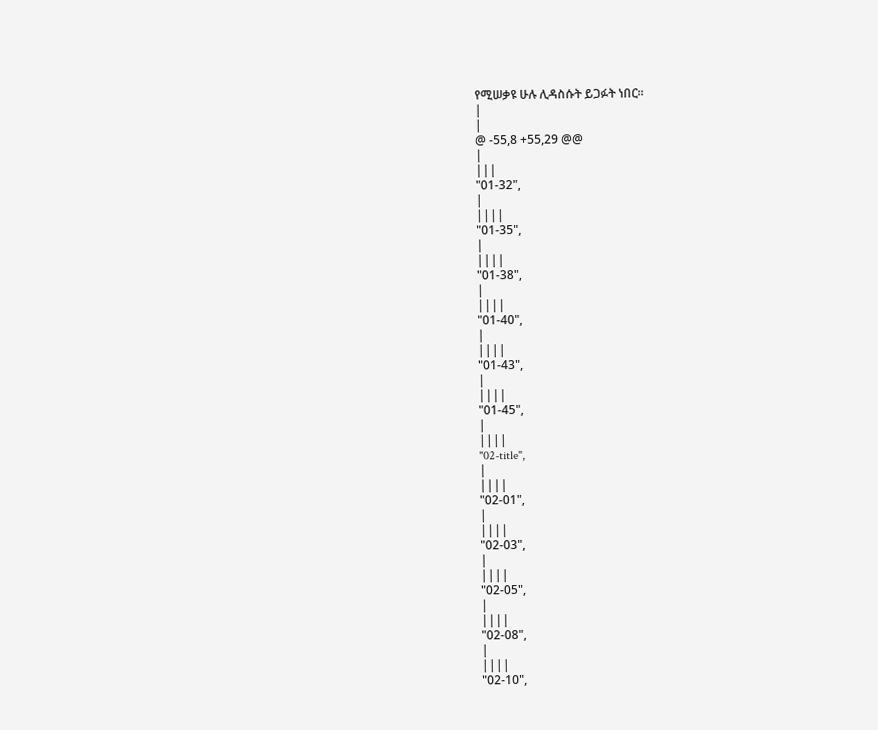የሚሠቃዩ ሁሉ ሊዳስሱት ይጋፉት ነበር፡፡
|
|
@ -55,8 +55,29 @@
|
|||
"01-32",
|
||||
"01-35",
|
||||
"01-38",
|
||||
"01-40",
|
||||
"01-43",
|
||||
"01-45",
|
||||
"02-title",
|
||||
"02-01",
|
||||
"02-03",
|
||||
"02-05",
|
||||
"02-08",
|
||||
"02-10",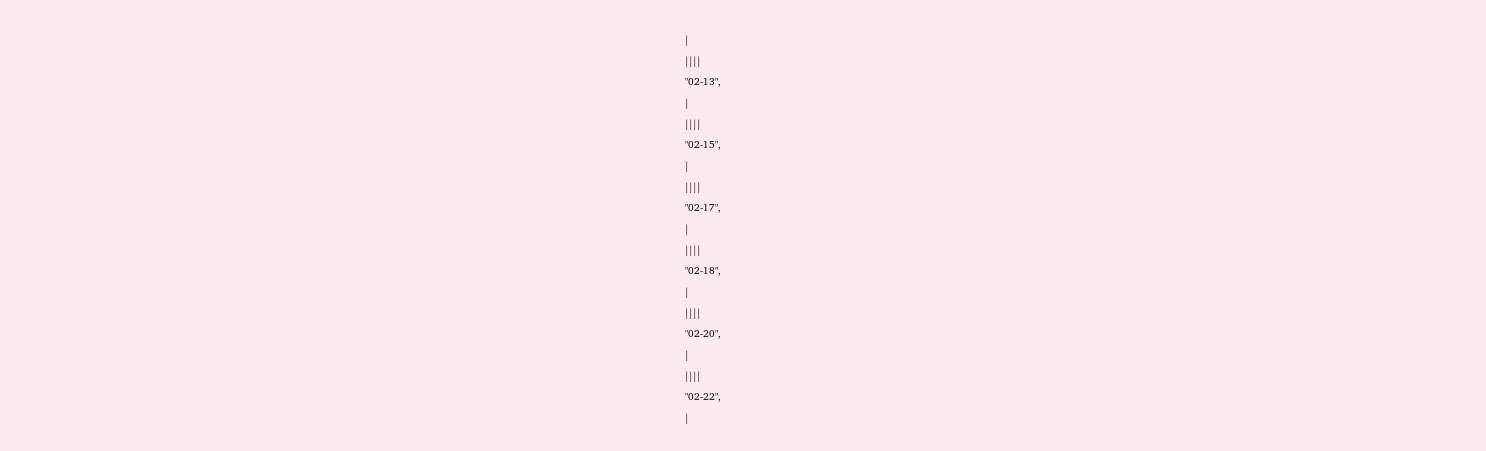|
||||
"02-13",
|
||||
"02-15",
|
||||
"02-17",
|
||||
"02-18",
|
||||
"02-20",
|
||||
"02-22",
|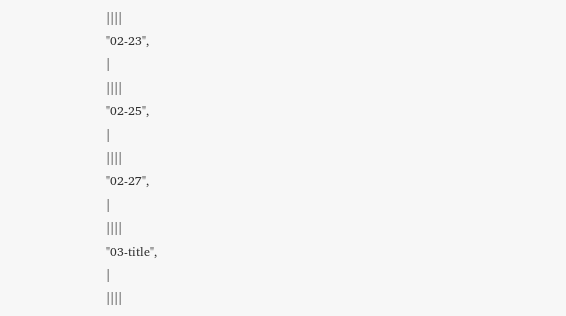||||
"02-23",
|
||||
"02-25",
|
||||
"02-27",
|
||||
"03-title",
|
||||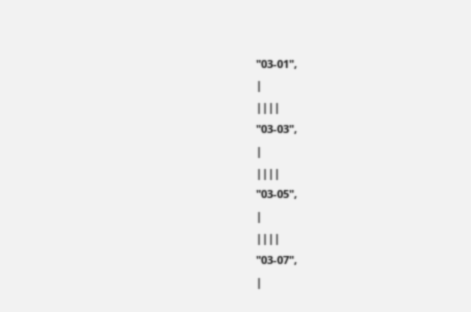"03-01",
|
||||
"03-03",
|
||||
"03-05",
|
||||
"03-07",
|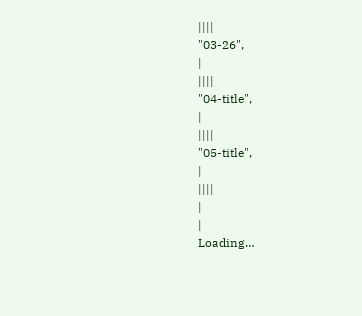||||
"03-26",
|
||||
"04-title",
|
||||
"05-title",
|
||||
|
|
Loading…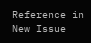Reference in New Issue